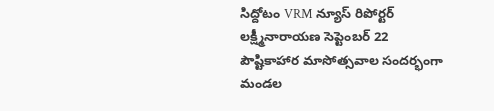సిద్దోటం VRM న్యూస్ రిపోర్టర్ లక్ష్మీనారాయణ సెప్టెంబర్ 22
పౌష్టికాహార మాసోత్సవాల సందర్భంగా మండల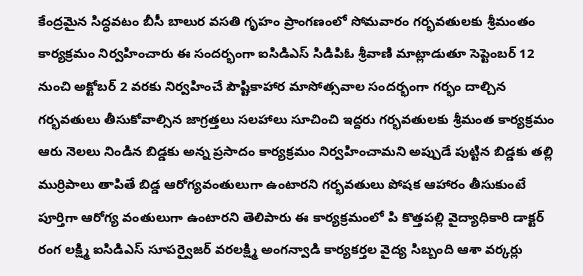కేంద్రమైన సిద్ధవటం బీసీ బాలుర వసతి గృహం ప్రాంగణంలో సోమవారం గర్భవతులకు శ్రీమంతం కార్యక్రమం నిర్వహించారు ఈ సందర్భంగా ఐసిడిఎస్ సిడిపిఓ శ్రీవాణి మాట్లాడుతూ సెప్టెంబర్ 12 నుంచి అక్టోబర్ 2 వరకు నిర్వహించే పౌష్టికాహార మాసోత్సవాల సందర్భంగా గర్భం దాల్చిన గర్భవతులు తీసుకోవాల్సిన జాగ్రత్తలు సలహాలు సూచించి ఇద్దరు గర్భవతులకు శ్రీమంత కార్యక్రమం ఆరు నెలలు నిండిన బిడ్డకు అన్న ప్రసాదం కార్యక్రమం నిర్వహించామని అప్పుడే పుట్టిన బిడ్డకు తల్లి ముర్రిపాలు తాపితే బిడ్డ ఆరోగ్యవంతులుగా ఉంటారని గర్భవతులు పోషక ఆహారం తీసుకుంటే పూర్తిగా ఆరోగ్య వంతులుగా ఉంటారని తెలిపారు ఈ కార్యక్రమంలో పి కొత్తపల్లి వైద్యాధికారి డాక్టర్ రంగ లక్ష్మి ఐసిడిఎస్ సూపర్వైజర్ వరలక్ష్మి అంగన్వాడి కార్యకర్తల వైద్య సిబ్బంది ఆశా వర్కర్లు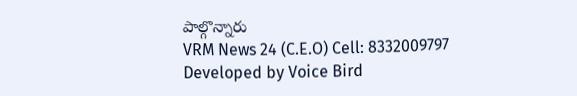పాల్గొన్నారు
VRM News 24 (C.E.O) Cell: 8332009797
Developed by Voice Bird